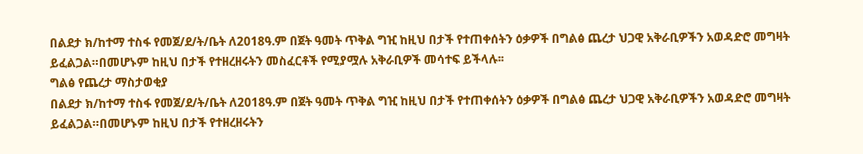በልደታ ክ/ከተማ ተስፋ የመጀ/ደ/ት/ቤት ለ2018ዓ.ም በጀት ዓመት ጥቅል ግዢ ከዚህ በታች የተጠቀሰትን ዕቃዎች በግልፅ ጨረታ ህጋዊ አቅራቢዎችን አወዳድሮ መግዛት ይፈልጋል።በመሆኑም ከዚህ በታች የተዘረዘሩትን መስፈርቶች የሚያሟሉ አቅራቢዎች መሳተፍ ይችላሉ፡፡
ግልፅ የጨረታ ማስታወቂያ
በልደታ ክ/ከተማ ተስፋ የመጀ/ደ/ት/ቤት ለ2018ዓ.ም በጀት ዓመት ጥቅል ግዢ ከዚህ በታች የተጠቀሰትን ዕቃዎች በግልፅ ጨረታ ህጋዊ አቅራቢዎችን አወዳድሮ መግዛት ይፈልጋል።በመሆኑም ከዚህ በታች የተዘረዘሩትን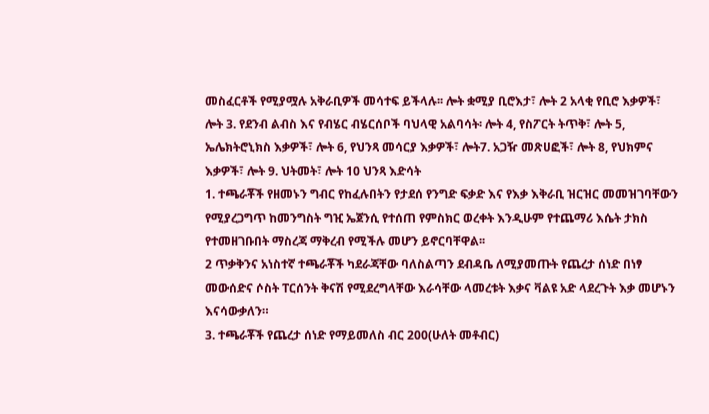መስፈርቶች የሚያሟሉ አቅራቢዎች መሳተፍ ይችላሉ፡፡ ሎት ቋሚያ ቢሮእታ፣ ሎት 2 አላቂ የቢሮ እቃዎች፣ ሎት 3. የደንብ ልብስ እና የብሄር ብሄርሰቦች ባህላዊ አልባሳት፡ ሎት 4, የስፖርት ትጥቅ፣ ሎት 5, ኤሌክትሮኒክስ እቃዎች፣ ሎት 6, የህንጻ መሳርያ እቃዎች፣ ሎት7. አጋዥ መጽሀፎች፣ ሎት 8, የህክምና እቃዎች፣ ሎት 9. ህትመት፣ ሎት 10 ህንጻ እድሳት
1. ተጫራቾች የዘመኑን ግብር የከፈሉበትን የታደሰ የንግድ ፍቃድ እና የእቃ እቅራቢ ዝርዝር መመዝገባቸውን የሚያረጋግጥ ከመንግስት ግዢ ኤጀንሲ የተሰጠ የምስክር ወረቀት እንዲሁም የተጨማሪ እሴት ታክስ የተመዘገቡበት ማስረጃ ማቅረብ የሚችሉ መሆን ይኖርባቸዋል፡፡
2 ጥቃቅንና አነስተኛ ተጫራቾች ካደራጃቸው ባለስልጣን ደብዳቤ ለሚያመጡት የጨረታ ሰነድ በነፃ መውሰድና ሶስት ፐርሰንት ቅናሽ የሚደረግላቸው እራሳቸው ላመረቱት እቃና ቫልዩ አድ ላደረጉት እቃ መሆኑን እናሳውቃለን።
3. ተጫራቾች የጨረታ ሰነድ የማይመለስ ብር 200(ሁለት መቶብር)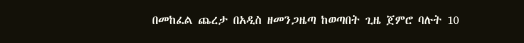በመከፈል ጨረታ በአዲስ ዘመንጋዜጣ ከወጣበት ጊዜ ጀምሮ ባሉት 10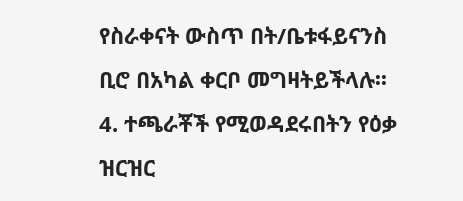የስራቀናት ውስጥ በት/ቤቱፋይናንስ ቢሮ በአካል ቀርቦ መግዛትይችላሉ፡፡
4. ተጫራቾች የሚወዳደሩበትን የዕቃ ዝርዝር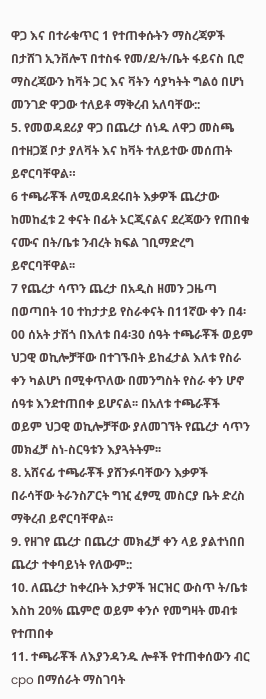ዋጋ እና በተራቁጥር 1 የተጠቀሱትን ማስረጃዎች በታሸገ ኢንቨሎፕ በተስፋ የመ/ደ/ት/ቤት ፋይናስ ቢሮ ማስረጃውን ከቫት ጋር እና ቫትን ሳያካትት ግልዕ በሆነ መንገድ ዋጋው ተለይቶ ማቅረብ አለባቸው::
5. የመወዳደሪያ ዋጋ በጨረታ ሰነዱ ለዋጋ መስጫ በተዘጋጀ ቦታ ያለቫት እና ከቫት ተለይተው መሰጠት ይኖርባቸዋል።
6 ተጫራቾች ለሚወዳደሩበት እቃዎች ጨረታው ከመከፈቱ 2 ቀናት በፊት ኦርጂናልና ደረጃውን የጠበቁ ናሙና በት/ቤቱ ንብረት ክፍል ገቢማድረግ ይኖርባቸዋል፡፡
7 የጨረታ ሳጥን ጨረታ በአዲስ ዘመን ጋዜጣ በወጣበት 10 ተከታታይ የስራቀናት በ11ኛው ቀን በ4፡00 ሰአት ታሽጎ በእለቱ በ4፡30 ሰዓት ተጫራቾች ወይም ህጋዊ ወኪሎቻቸው በተገኙበት ይከፈታል እለቱ የስራ ቀን ካልሆነ በሚቀጥለው በመንግስት የስራ ቀን ሆኖ ሰዓቱ እንደተጠበቀ ይሆናል፡፡ በአለቱ ተጫራቾች ወይም ህጋዊ ወኪሎቻቸው ያለመገኘት የጨረታ ሳጥን መክፈቻ ስነ-ስርዓቱን እያጓትትም፡፡
8. አሸናፊ ተጫራቾች ያሸንፉባቸውን እቃዎች በራሳቸው ትራንስፖርት ግዢ ፈፃሚ መስርያ ቤት ድረስ ማቅረብ ይኖርባቸዋል፡፡
9. የዘገየ ጨረታ በጨረታ መክፈቻ ቀን ላይ ያልተነበበ ጨረታ ተቀባይነት የለውም::
10. ለጨረታ ከቀረቡት እታዎች ዝርዝር ውስጥ ት/ቤቱ እስከ 20% ጨምሮ ወይም ቀንሶ የመግዛት መብቱ የተጠበቀ
11. ተጫራቾች ለእያንዳንዱ ሎቶች የተጠቀሰውን ብር cpo በማሰራት ማስገባት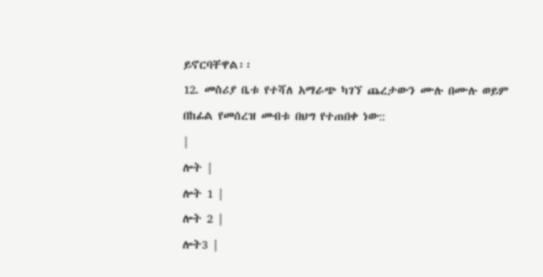ይኖርባቸዋል፡፡
12. መስሪያ ቤቱ የተሻለ አማራጭ ካገኘ ጨረታውን ሙሉ በሙሉ ወይም በከፊል የመሰረዝ መብቱ በህግ የተጠበቀ ነው::
|
ሎት |
ሎት 1 |
ሎት 2 |
ሎት3 |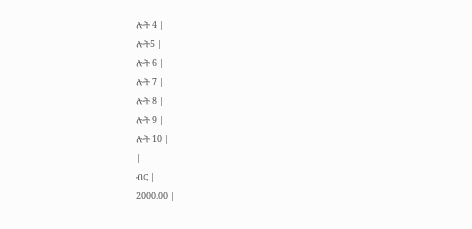ሎት 4 |
ሎት5 |
ሎት 6 |
ሎት 7 |
ሎት 8 |
ሎት 9 |
ሎት 10 |
|
ብር |
2000.00 |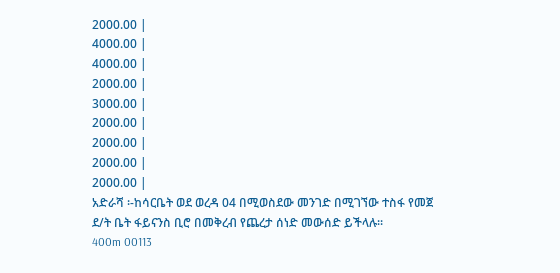2000.00 |
4000.00 |
4000.00 |
2000.00 |
3000.00 |
2000.00 |
2000.00 |
2000.00 |
2000.00 |
አድራሻ ፡-ከሳርቤት ወደ ወረዳ 04 በሚወስደው መንገድ በሚገኘው ተስፋ የመጀ ደ/ት ቤት ፋይናንስ ቢሮ በመቅረብ የጨረታ ሰነድ መውሰድ ይችላሉ፡፡
400m 00113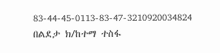83-44-45-0113-83-47-3210920034824
በልደታ ክ/ከተማ ተስፋ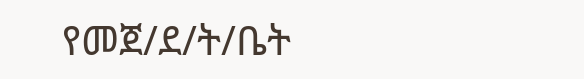የመጀ/ደ/ት/ቤት